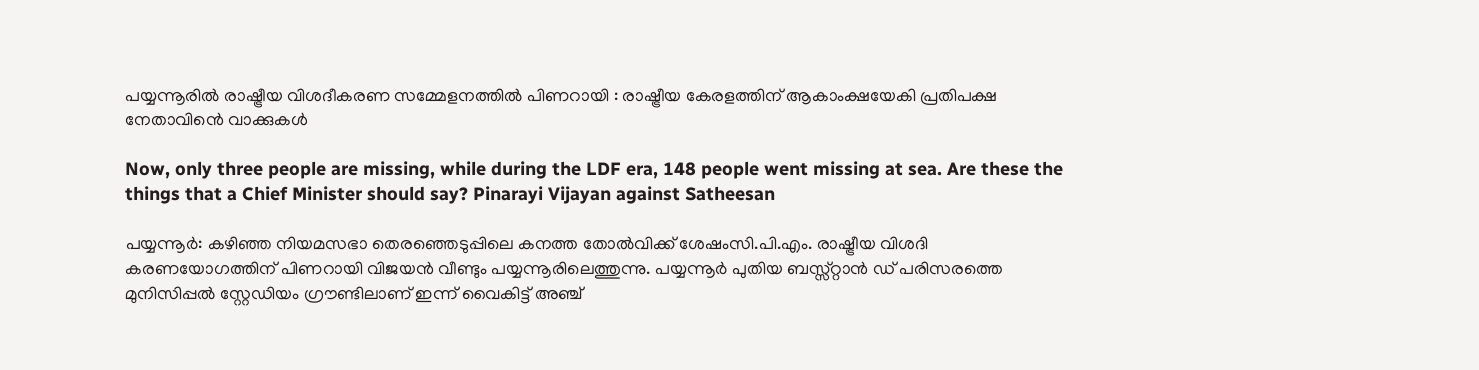പയ്യന്നൂരിൽ രാഷ്ട്രീയ വിശദീകരണ സമ്മേളനത്തിൽ പിണറായി : രാഷ്ട്രീയ കേരളത്തിന് ആകാംക്ഷയേകി പ്രതിപക്ഷ നേതാവിൻെ വാക്കുകൾ

Now, only three people are missing, while during the LDF era, 148 people went missing at sea. Are these the things that a Chief Minister should say? Pinarayi Vijayan against Satheesan

പയ്യന്നൂർ: കഴിഞ്ഞ നിയമസഭാ തെരഞ്ഞെടുപ്പിലെ കനത്ത തോൽവിക്ക് ശേഷംസി.പി.എം. രാഷ്ട്രീയ വിശദി കരണയോഗത്തിന് പിണറായി വിജയൻ വീണ്ടും പയ്യന്നൂരിലെത്തുന്നു. പയ്യന്നൂർ പുതിയ ബസ്സ്റ്റാൻ ഡ് പരിസരത്തെ മുനിസിപ്പൽ സ്റ്റേഡിയം ഗ്രൗണ്ടിലാണ് ഇന്ന് വൈകിട്ട് അഞ്ച്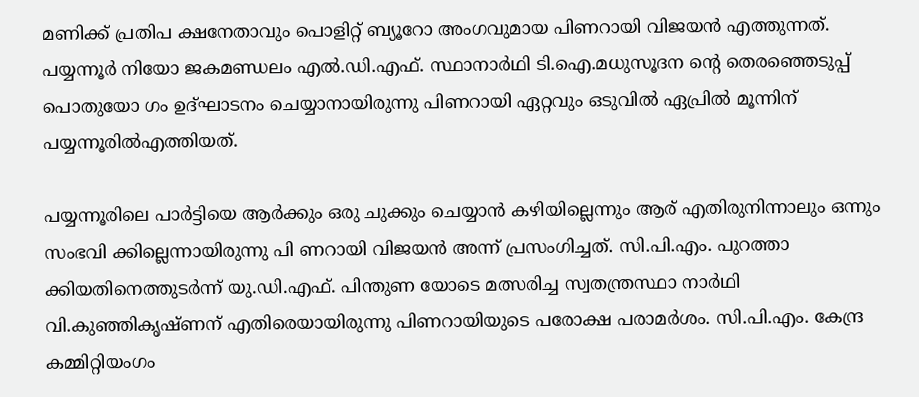മണിക്ക് പ്രതിപ ക്ഷനേതാവും പൊളിറ്റ് ബ്യൂറോ അംഗവുമായ പിണറായി വിജയൻ എത്തുന്നത്. പയ്യന്നൂർ നിയോ ജകമണ്ഡലം എൽ.ഡി.എഫ്. സ്ഥാനാർഥി ടി.ഐ.മധുസൂദന ന്റെ തെരഞ്ഞെടുപ്പ് പൊതുയോ ഗം ഉദ്ഘാടനം ചെയ്യാനായിരുന്നു പിണറായി ഏറ്റവും ഒടുവിൽ ഏപ്രിൽ മൂന്നിന്  പയ്യന്നൂരിൽഎത്തിയത്.

പയ്യന്നൂരിലെ പാർട്ടിയെ ആർക്കും ഒരു ചുക്കും ചെയ്യാൻ കഴിയില്ലെന്നും ആര് എതിരുനിന്നാലും ഒന്നും സംഭവി ക്കില്ലെന്നായിരുന്നു പി ണറായി വിജയൻ അന്ന് പ്രസംഗിച്ചത്. സി.പി.എം. പുറത്താ ക്കിയതിനെത്തുടർന്ന് യു.ഡി.എഫ്. പിന്തുണ യോടെ മത്സരിച്ച സ്വതന്ത്രസ്ഥാ നാർഥി വി.കുഞ്ഞികൃഷ്ണന് എതിരെയായിരുന്നു പിണറായിയുടെ പരോക്ഷ പരാമർശം. സി.പി.എം. കേന്ദ്ര കമ്മിറ്റിയംഗം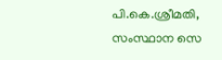പി.കെ.ശ്രീമതി, സംസ്ഥാന സെ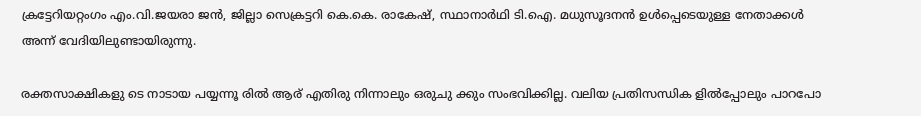ക്രട്ടേറിയറ്റംഗം എം.വി.ജയരാ ജൻ, ജില്ലാ സെക്രട്ടറി കെ.കെ. രാകേഷ്, സ്ഥാനാർഥി ടി.ഐ. മധുസൂദനൻ ഉൾപ്പെടെയുള്ള നേതാക്കൾ അന്ന് വേദിയിലുണ്ടായിരുന്നു.

രക്തസാക്ഷികളു ടെ നാടായ പയ്യന്നൂ രിൽ ആര് എതിരു നിന്നാലും ഒരുചു ക്കും സംഭവിക്കില്ല. വലിയ പ്രതിസന്ധിക ളിൽപ്പോലും പാറപോ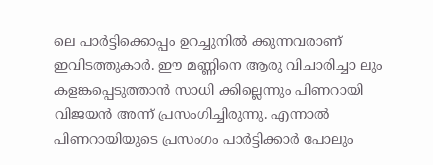ലെ പാർട്ടിക്കൊപ്പം ഉറച്ചുനിൽ ക്കുന്നവരാണ് ഇവിടത്തുകാർ. ഈ മണ്ണിനെ ആരു വിചാരിച്ചാ ലും കളങ്കപ്പെടുത്താൻ സാധി ക്കില്ലെന്നും പിണറായി വിജയൻ അന്ന് പ്രസംഗിച്ചിരുന്നു. എന്നാൽ പിണറായിയുടെ പ്രസംഗം പാർട്ടിക്കാർ പോലും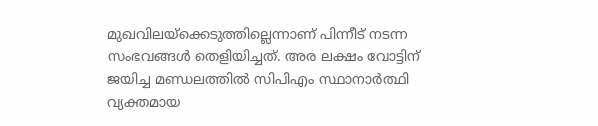മുഖവിലയ്ക്കെടുത്തില്ലെന്നാണ് പിന്നീട് നടന്ന സംഭവങ്ങൾ തെളിയിച്ചത്. അര ലക്ഷം വോട്ടിന് ജയിച്ച മണ്ഡലത്തിൽ സിപിഎം സ്ഥാനാർത്ഥി വ്യക്തമായ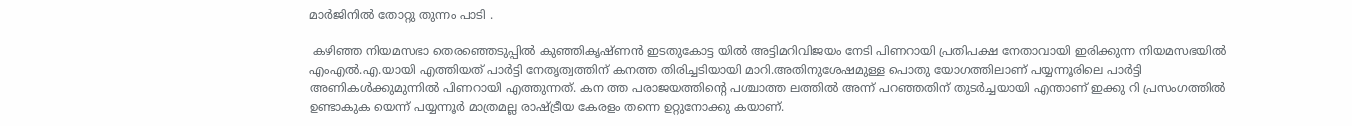മാർജിനിൽ തോറ്റു തുന്നം പാടി .

 കഴിഞ്ഞ നിയമസഭാ തെരഞ്ഞെടുപ്പിൽ കുഞ്ഞികൃഷ്ണൻ ഇടതുകോട്ട യിൽ അട്ടിമറിവിജയം നേടി പിണറായി പ്രതിപക്ഷ നേതാവായി ഇരിക്കുന്ന നിയമസഭയിൽ എംഎൽ.എ.യായി എത്തിയത് പാർട്ടി നേതൃത്വത്തിന് കനത്ത തിരിച്ചടിയായി മാറി.അതിനുശേഷമുള്ള പൊതു യോഗത്തിലാണ് പയ്യന്നൂരിലെ പാർട്ടി അണികൾക്കുമുന്നിൽ പിണറായി എത്തുന്നത്. കന ത്ത പരാജയത്തിന്റെ പശ്ചാത്ത ലത്തിൽ അന്ന് പറഞ്ഞതിന് തുടർച്ചയായി എന്താണ് ഇക്കു റി പ്രസംഗത്തിൽ ഉണ്ടാകുക യെന്ന് പയ്യന്നൂർ മാത്രമല്ല രാഷ്ട്രീയ കേരളം തന്നെ ഉറ്റുനോക്കു കയാണ്.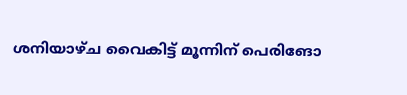ശനിയാഴ്ച വൈകിട്ട് മൂന്നിന് പെരിങോ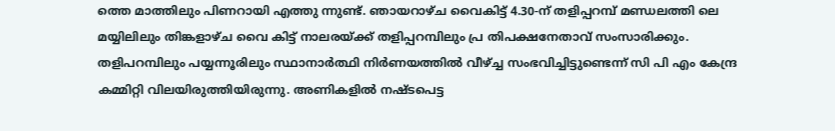ത്തെ മാത്തിലും പിണറായി എത്തു ന്നുണ്ട്. ഞായറാഴ്ച വൈകിട്ട് 4.30-ന് തളിപ്പറമ്പ് മണ്ഡലത്തി ലെ മയ്യിലിലും തിങ്കളാഴ്ച വൈ കിട്ട് നാലരയ്ക്ക് തളിപ്പറമ്പിലും പ്ര തിപക്ഷനേതാവ് സംസാരിക്കും. തളിപറമ്പിലും പയ്യന്നൂരിലും സ്ഥാനാർത്ഥി നിർണയത്തിൽ വീഴ്ച്ച സംഭവിച്ചിട്ടുണ്ടെന്ന് സി പി എം കേന്ദ്ര കമ്മിറ്റി വിലയിരുത്തിയിരുന്നു. അണികളിൽ നഷ്‌ടപെട്ട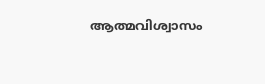ആത്മവിശ്വാസം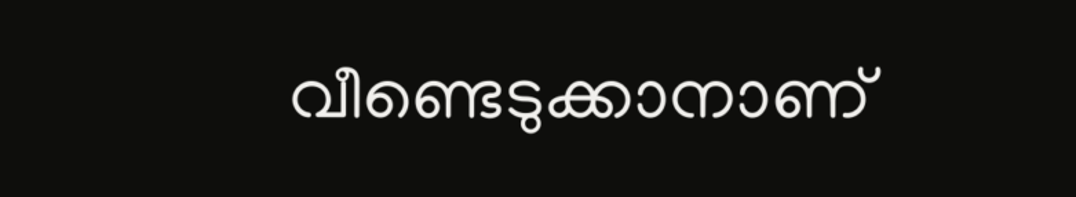വീണ്ടെടുക്കാനാണ്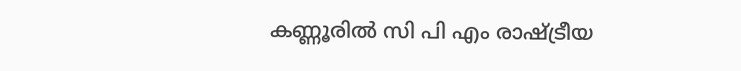കണ്ണൂരിൽ സി പി എം രാഷ്‌ട്രീയ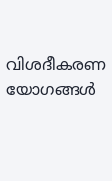വിശദീകരണ യോഗങ്ങൾ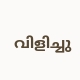വിളിച്ചു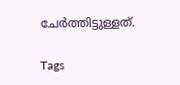ചേർത്തിട്ടുള്ളത്.

Tags